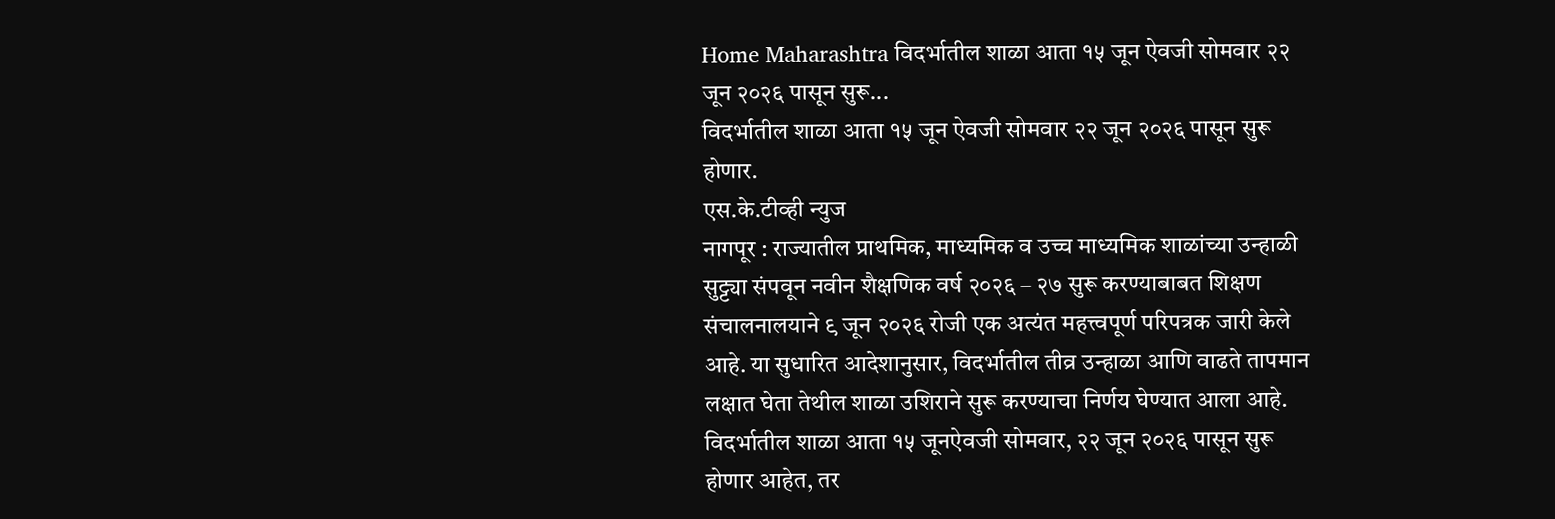Home Maharashtra विदर्भातील शाळा आता १५ जून ऐवजी सोमवार २२ जून २०२६ पासून सुरू...
विदर्भातील शाळा आता १५ जून ऐवजी सोमवार २२ जून २०२६ पासून सुरू होणार.
एस.के.टीव्ही न्युज
नागपूर : राज्यातील प्राथमिक, माध्यमिक व उच्च माध्यमिक शाळांच्या उन्हाळी सुट्ट्या संपवून नवीन शैक्षणिक वर्ष २०२६ – २७ सुरू करण्याबाबत शिक्षण संचालनालयाने ९ जून २०२६ रोजी एक अत्यंत महत्त्वपूर्ण परिपत्रक जारी केले आहे. या सुधारित आदेशानुसार, विदर्भातील तीव्र उन्हाळा आणि वाढते तापमान लक्षात घेता तेथील शाळा उशिराने सुरू करण्याचा निर्णय घेण्यात आला आहे.
विदर्भातील शाळा आता १५ जूनऐवजी सोमवार, २२ जून २०२६ पासून सुरू होणार आहेत, तर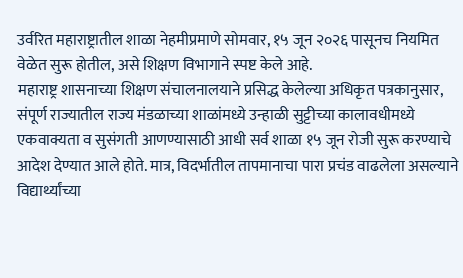उर्वरित महाराष्ट्रातील शाळा नेहमीप्रमाणे सोमवार, १५ जून २०२६ पासूनच नियमित वेळेत सुरू होतील, असे शिक्षण विभागाने स्पष्ट केले आहे.
महाराष्ट्र शासनाच्या शिक्षण संचालनालयाने प्रसिद्ध केलेल्या अधिकृत पत्रकानुसार, संपूर्ण राज्यातील राज्य मंडळाच्या शाळांमध्ये उन्हाळी सुट्टीच्या कालावधीमध्ये एकवाक्यता व सुसंगती आणण्यासाठी आधी सर्व शाळा १५ जून रोजी सुरू करण्याचे आदेश देण्यात आले होते. मात्र, विदर्भातील तापमानाचा पारा प्रचंड वाढलेला असल्याने विद्यार्थ्यांच्या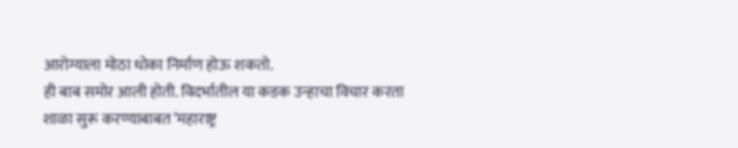आरोग्याला मोठा धोका निर्माण होऊ शकतो.
ही बाब समोर आली होती. विदर्भातील या कडक उन्हाचा विचार करता शाळा सुरू करण्याबाबत ‘महाराष्ट्र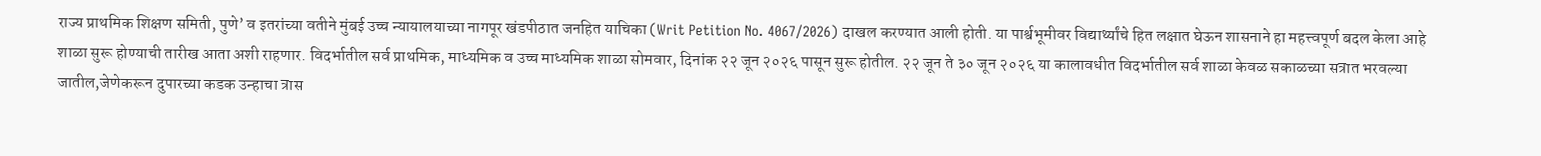राज्य प्राथमिक शिक्षण समिती, पुणे’ व इतरांच्या वतीने मुंबई उच्च न्यायालयाच्या नागपूर खंडपीठात जनहित याचिका (Writ Petition No. 4067/2026) दाखल करण्यात आली होती. या पार्श्वभूमीवर विद्यार्थ्यांचे हित लक्षात घेऊन शासनाने हा महत्त्वपूर्ण बदल केला आहे
शाळा सुरू होण्याची तारीख आता अशी राहणार. विदर्भातील सर्व प्राथमिक, माध्यमिक व उच्च माध्यमिक शाळा सोमवार, दिनांक २२ जून २०२६ पासून सुरू होतील. २२ जून ते ३० जून २०२६ या कालावधीत विदर्भातील सर्व शाळा केवळ सकाळच्या सत्रात भरवल्या जातील,जेणेकरून दुपारच्या कडक उन्हाचा त्रास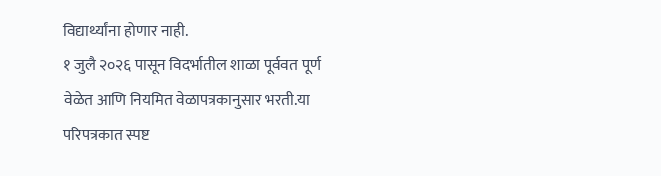विद्यार्थ्यांना होणार नाही.
१ जुलै २०२६ पासून विदर्भातील शाळा पूर्ववत पूर्ण वेळेत आणि नियमित वेळापत्रकानुसार भरती.या परिपत्रकात स्पष्ट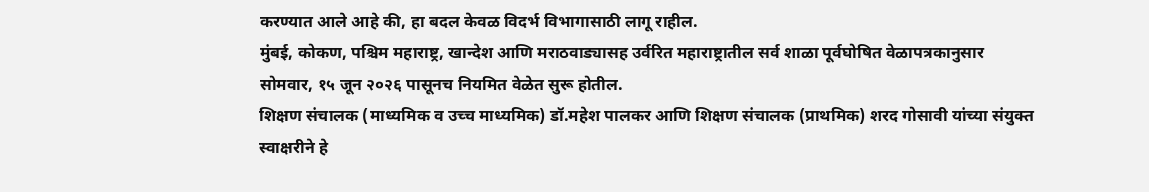करण्यात आले आहे की, हा बदल केवळ विदर्भ विभागासाठी लागू राहील.
मुंबई, कोकण, पश्चिम महाराष्ट्र, खान्देश आणि मराठवाड्यासह उर्वरित महाराष्ट्रातील सर्व शाळा पूर्वघोषित वेळापत्रकानुसार सोमवार, १५ जून २०२६ पासूनच नियमित वेळेत सुरू होतील.
शिक्षण संचालक (माध्यमिक व उच्च माध्यमिक) डॉ.महेश पालकर आणि शिक्षण संचालक (प्राथमिक) शरद गोसावी यांच्या संयुक्त स्वाक्षरीने हे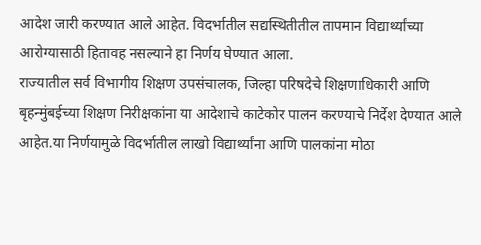आदेश जारी करण्यात आले आहेत. विदर्भातील सद्यस्थितीतील तापमान विद्यार्थ्यांच्या आरोग्यासाठी हितावह नसल्याने हा निर्णय घेण्यात आला.
राज्यातील सर्व विभागीय शिक्षण उपसंचालक, जिल्हा परिषदेचे शिक्षणाधिकारी आणि बृहन्मुंबईच्या शिक्षण निरीक्षकांना या आदेशाचे काटेकोर पालन करण्याचे निर्देश देण्यात आले आहेत.या निर्णयामुळे विदर्भातील लाखो विद्यार्थ्यांना आणि पालकांना मोठा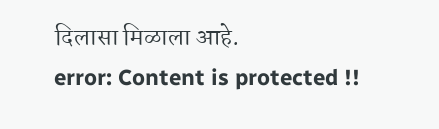दिलासा मिळाला आहे.
error: Content is protected !!